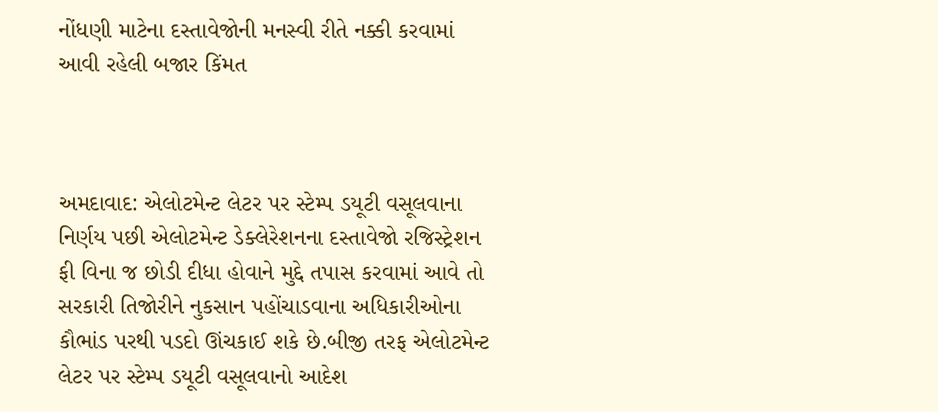નોંધણી માટેના દસ્તાવેજોની મનસ્વી રીતે નક્કી કરવામાં આવી રહેલી બજાર કિંમત



અમદાવાદ: એલોટમેન્ટ લેટર પર સ્ટેમ્પ ડયૂટી વસૂલવાના નિર્ણય પછી એલોટમેન્ટ ડેક્લેરેશનના દસ્તાવેજો રજિસ્ટ્રેશન ફી વિના જ છોડી દીધા હોવાને મુદ્દે તપાસ કરવામાં આવે તો સરકારી તિજોરીને નુકસાન પહોંચાડવાના અધિકારીઓના કૌભાંડ પરથી પડદો ઊંચકાઈ શકે છે.બીજી તરફ એલોટમેન્ટ લેટર પર સ્ટેમ્પ ડયૂટી વસૂલવાનો આદેશ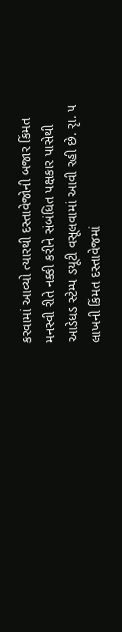કરવામાં આવ્યો ત્યારથી દસ્તાવેજોની બજાર કિંમત મનસ્વી રીતે નક્કી કરીને સંબંધિત પક્ષકાર પાસેથી આડેધડ સ્ટેમ્પ ડયૂટી વસૂલવામાં આવી રહી છે. રૃા. ૫ લાખની કિંમત દસ્તાવેજમાં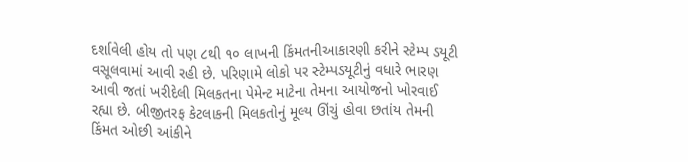દર્શાવેલી હોય તો પણ ૮થી ૧૦ લાખની કિંમતનીઆકારણી કરીને સ્ટેમ્પ ડયૂટી વસૂલવામાં આવી રહી છે. પરિણામે લોકો પર સ્ટેમ્પડયૂટીનું વધારે ભારણ આવી જતાં ખરીદેલી મિલકતના પેમેન્ટ માટેના તેમના આયોજનો ખોરવાઈ રહ્યા છે. બીજીતરફ કેટલાકની મિલકતોનું મૂલ્ય ઊંચું હોવા છતાંય તેમની કિંમત ઓછી આંકીને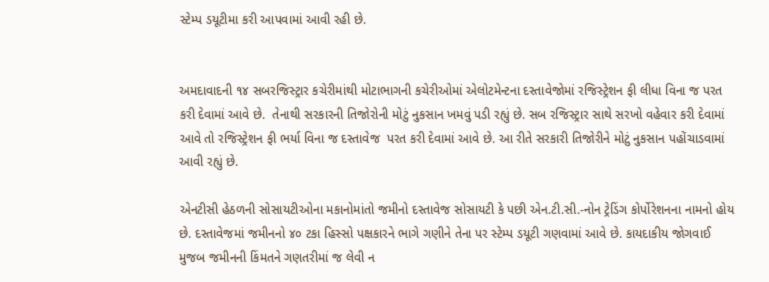સ્ટેમ્પ ડયૂટીમા કરી આપવામાં આવી રહી છે.


અમદાવાદની ૧૪ સબરજિસ્ટ્રાર કચેરીમાંથી મોટાભાગની કચેરીઓમાં એલોટમેન્ટના દસ્તાવેજોમાં રજિસ્ટ્રેશન ફી લીધા વિના જ પરત કરી દેવામાં આવે છે.  તેનાથી સરકારની તિજોરોની મોટું નુકસાન ખમવું પડી રહ્યું છે. સબ રજિસ્ટ્રાર સાથે સરખો વહેવાર કરી દેવામાં આવે તો રજિસ્ટ્રેશન ફી ભર્યા વિના જ દસ્તાવેજ  પરત કરી દેવામાં આવે છે. આ રીતે સરકારી તિજોરીને મોટું નુકસાન પહોંચાડવામાં આવી રહ્યું છે.

એનટીસી હેઠળની સોસાયટીઓના મકાનોમાંતો જમીનો દસ્તાવેજ સોસાયટી કે પછી એન.ટી.સી.-નોન ટ્રેડિંગ કોર્પોરેશનના નામનો હોય છે. દસ્તાવેજમાં જમીનનો ૪૦ ટકા હિસ્સો પક્ષકારને ભાગે ગણીને તેના પર સ્ટેમ્પ ડયૂટી ગણવામાં આવે છે. કાયદાકીય જોગવાઈ મુજબ જમીનની કિંમતને ગણતરીમાં જ લેવી ન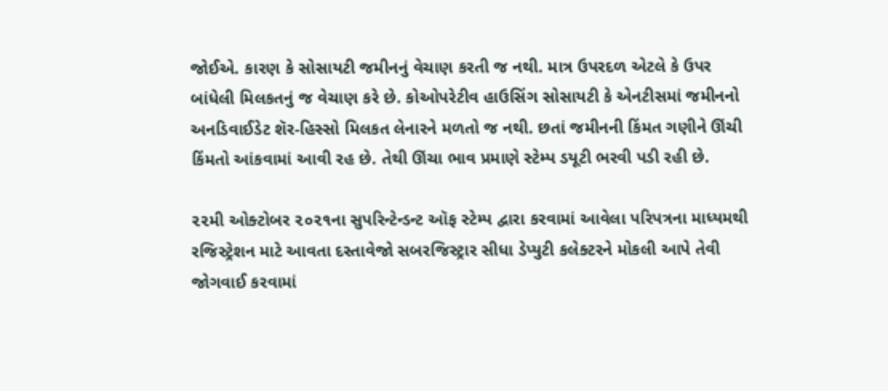જોઈએ. કારણ કે સોસાયટી જમીનનું વેચાણ કરતી જ નથી. માત્ર ઉપરદળ એટલે કે ઉપર બાંધેલી મિલકતનું જ વેચાણ કરે છે. કોઓપરેટીવ હાઉસિંગ સોસાયટી કે એનટીસમાં જમીનનો અનડિવાઈડેટ શૅર-હિસ્સો મિલકત લેનારને મળતો જ નથી. છતાં જમીનની કિંમત ગણીને ઊંચી કિંમતો આંકવામાં આવી રહ છે. તેથી ઊંચા ભાવ પ્રમાણે સ્ટેમ્પ ડયૂટી ભરવી પડી રહી છે.

૨૨મી ઓક્ટોબર ૨૦૨૧ના સુપરિન્ટેન્ડન્ટ ઑફ સ્ટેમ્પ દ્વારા કરવામાં આવેલા પરિપત્રના માધ્યમથી રજિસ્ટ્રેશન માટે આવતા દસ્તાવેજો સબરજિસ્ટ્રાર સીધા ડેપ્યુટી કલેક્ટરને મોકલી આપે તેવી જોગવાઈ કરવામાં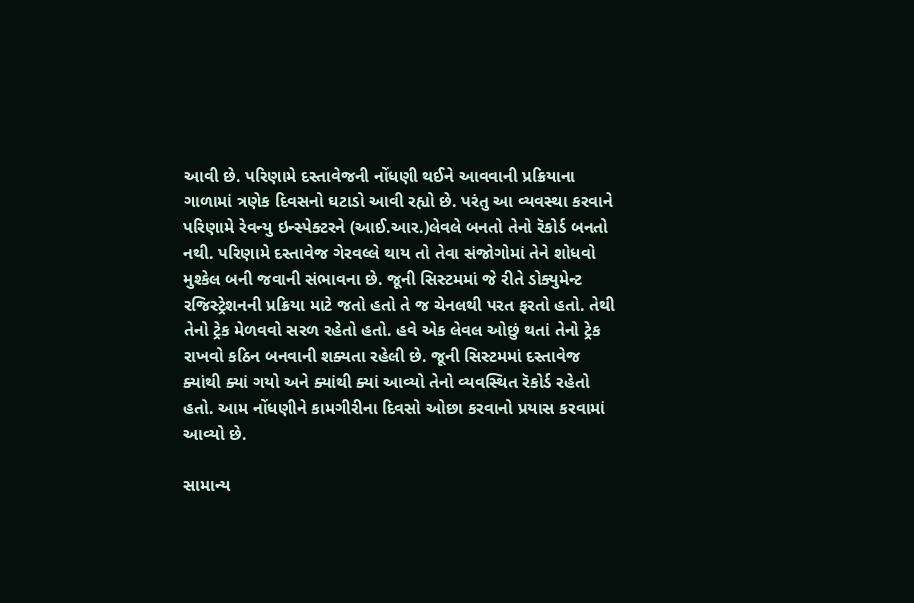આવી છે. પરિણામે દસ્તાવેજની નોંધણી થઈને આવવાની પ્રક્રિયાના ગાળામાં ત્રણેક દિવસનો ઘટાડો આવી રહ્યો છે. પરંતુ આ વ્યવસ્થા કરવાને પરિણામે રેવન્યુ ઇન્સ્પેક્ટરને (આઈ.આર.)લેવલે બનતો તેનો રૅકોર્ડ બનતો નથી. પરિણામે દસ્તાવેજ ગેરવલ્લે થાય તો તેવા સંજોગોમાં તેને શોધવો મુશ્કેલ બની જવાની સંભાવના છે. જૂની સિસ્ટમમાં જે રીતે ડોક્યુમેન્ટ રજિસ્ટ્રેશનની પ્રક્રિયા માટે જતો હતો તે જ ચેનલથી પરત ફરતો હતો. તેથી તેનો ટ્રેક મેળવવો સરળ રહેતો હતો. હવે એક લેવલ ઓછું થતાં તેનો ટ્રેક રાખવો કઠિન બનવાની શક્યતા રહેલી છે. જૂની સિસ્ટમમાં દસ્તાવેજ ક્યાંથી ક્યાં ગયો અને ક્યાંથી ક્યાં આવ્યો તેનો વ્યવસ્થિત રૅકોર્ડ રહેતો હતો. આમ નોંધણીને કામગીરીના દિવસો ઓછા કરવાનો પ્રયાસ કરવામાં આવ્યો છે.

સામાન્ય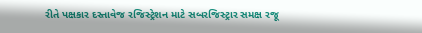રીતે પક્ષકાર દસ્તાવેજ રજિસ્ટ્રેશન માટે સબરજિસ્ટ્રાર સમક્ષ રજૂ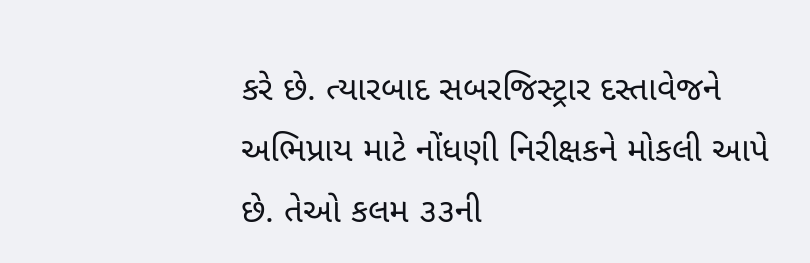કરે છે. ત્યારબાદ સબરજિસ્ટ્રાર દસ્તાવેજને અભિપ્રાય માટે નોંધણી નિરીક્ષકને મોકલી આપે છે. તેઓ કલમ ૩૩ની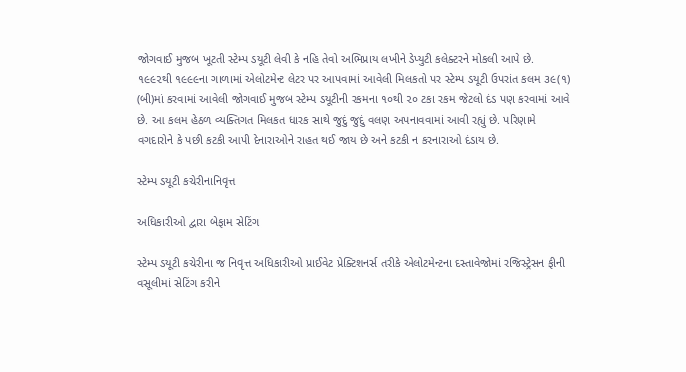જોગવાઈ મુજબ ખૂટતી સ્ટેમ્પ ડયૂટી લેવી કે નહિ તેવો અભિપ્રાય લખીને ડેપ્યુટી કલેક્ટરને મોકલી આપે છે. ૧૯૯૨થી ૧૯૯૯ના ગાળામાં એલોટમેન્ટ લેટર પર આપવામાં આવેલી મિલકતો પર સ્ટેમ્પ ડયૂટી ઉપરાંત કલમ ૩૯(૧) (બી)માં કરવામાં આવેલી જોગવાઈ મુજબ સ્ટેમ્પ ડયૂટીની રકમના ૧૦થી ૨૦ ટકા રકમ જેટલો દંડ પણ કરવામાં આવે છે. આ કલમ હેઠળ વ્યક્તિગત મિલકત ધારક સાથે જુદું જુદું વલણ અપનાવવામાં આવી રહ્યું છે. પરિણામે વગદારોને કે પછી કટકી આપી દેનારાઓને રાહત થઈ જાય છે અને કટકી ન કરનારાઓ દંડાય છે.

સ્ટેમ્પ ડયૂટી કચેરીનાનિવૃત્ત

અધિકારીઓ દ્વારા બેફામ સેટિંગ

સ્ટેમ્પ ડયૂટી કચેરીના જ નિવૃત્ત અધિકારીઓ પ્રાઈવેટ પ્રેક્ટિશનર્સ તરીકે એલોટમેન્ટના દસ્તાવેજોમાં રજિસ્ટ્રેસન ફીની વસૂલીમાં સેટિંગ કરીને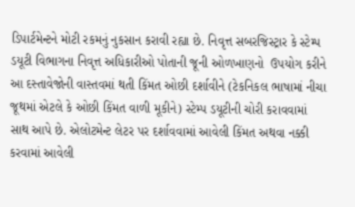ડિપાર્ટમેન્ટને મોટી રકમનું નુકસાન કરાવી રહ્યા છે. નિવૃત્ત સબરજિસ્ટ્રાર કે સ્ટેમ્પ ડયૂટી વિભાગના નિવૃત્ત અધિકારીઓ પોતાની જૂની ઓળખાણનો  ઉપયોગ કરીને આ દસ્તાવેજોની વાસ્તવમાં થતી કિંમત ઓછી દર્શાવીને (ટેકનિકલ ભાષામાં નીચા જૂથમાં એટલે કે ઓછી કિંમત વાળી મૂકીને) સ્ટેમ્પ ડયૂટીની ચોરી કરાવવામાં સાથ આપે છે. એલોટમેન્ટ લેટર પર દર્શાવવામાં આવેલી કિંમત અથવા નક્કી કરવામાં આવેલી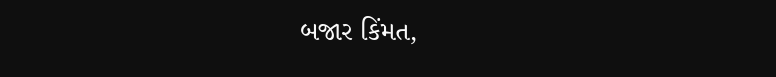બજાર કિંમત,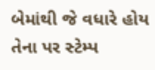બેમાંથી જે વધારે હોય તેના પર સ્ટેમ્પ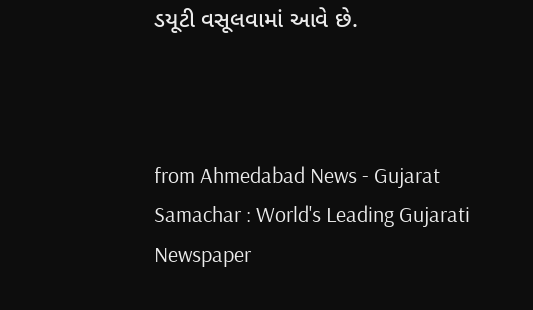ડયૂટી વસૂલવામાં આવે છે.



from Ahmedabad News - Gujarat Samachar : World's Leading Gujarati Newspaper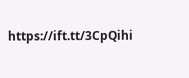https://ift.tt/3CpQihi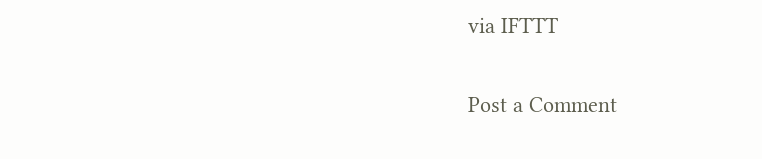via IFTTT

Post a Comment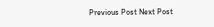Previous Post Next Post